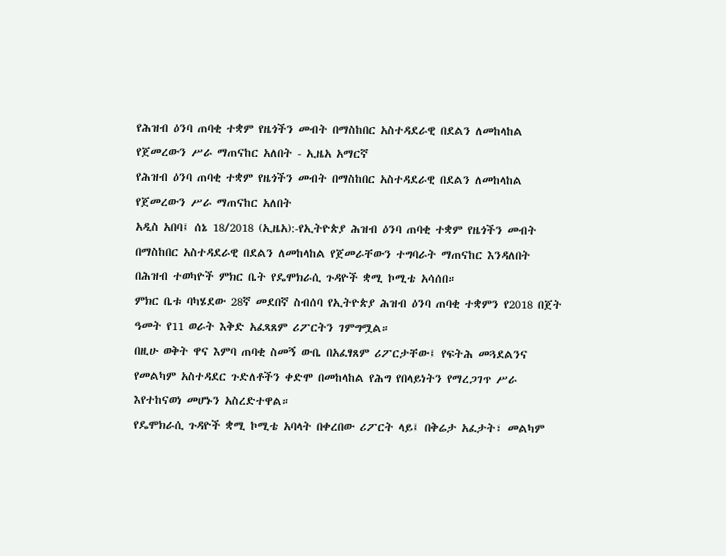የሕዝብ ዕንባ ጠባቂ ተቋም የዜጎችን መብት በማስከበር አስተዳደራዊ በደልን ለመከላከል የጀመረውን ሥራ ማጠናከር አለበት - ኢዜአ አማርኛ
የሕዝብ ዕንባ ጠባቂ ተቋም የዜጎችን መብት በማስከበር አስተዳደራዊ በደልን ለመከላከል የጀመረውን ሥራ ማጠናከር አለበት
አዲስ አበባ፤ ሰኔ 18/2018 (ኢዜአ):-የኢትዮጵያ ሕዝብ ዕንባ ጠባቂ ተቋም የዜጎችን መብት በማስከበር አስተዳደራዊ በደልን ለመከላከል የጀመራቸውን ተግባራት ማጠናከር እንዳለበት በሕዝብ ተወካዮች ምክር ቤት የዴሞክራሲ ጉዳዮች ቋሚ ኮሚቴ አሳሰበ።
ምክር ቤቱ ባካሄደው 28ኛ መደበኛ ስብሰባ የኢትዮጵያ ሕዝብ ዕንባ ጠባቂ ተቋምን የ2018 በጀት ዓመት የ11 ወራት እቅድ አፈጻጸም ሪፖርትን ገምግሟል።
በዚሁ ወቅት ዋና እምባ ጠባቂ ስመኝ ውቤ በአፈፃጸም ሪፖርታቸው፤ የፍትሕ መጓደልንና የመልካም አስተዳደር ጉድለቶችን ቀድሞ በመከላከል የሕግ የበላይነትን የማረጋገጥ ሥራ እየተከናወነ መሆኑን አስረድተዋል።
የዴሞክራሲ ጉዳዮች ቋሚ ኮሚቴ አባላት በቀረበው ሪፖርት ላይ፤ በቅሬታ አፈታት፣ መልካም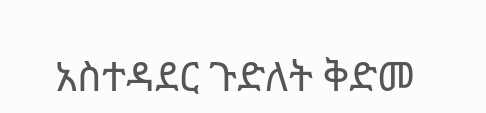አስተዳደር ጉድለት ቅድመ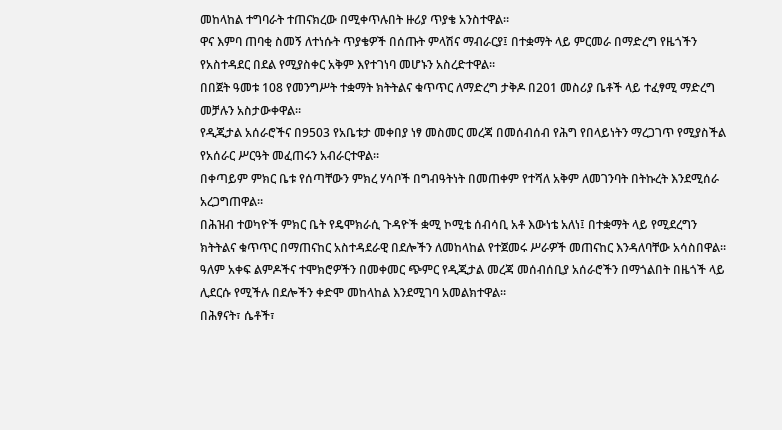መከላከል ተግባራት ተጠናክረው በሚቀጥሉበት ዙሪያ ጥያቄ አንስተዋል።
ዋና እምባ ጠባቂ ስመኝ ለተነሱት ጥያቄዎች በሰጡት ምላሽና ማብራርያ፤ በተቋማት ላይ ምርመራ በማድረግ የዜጎችን የአስተዳደር በደል የሚያስቀር አቅም እየተገነባ መሆኑን አስረድተዋል።
በበጀት ዓመቱ 108 የመንግሥት ተቋማት ክትትልና ቁጥጥር ለማድረግ ታቅዶ በ201 መስሪያ ቤቶች ላይ ተፈፃሚ ማድረግ መቻሉን አስታውቀዋል።
የዲጂታል አሰራሮችና በ9503 የአቤቱታ መቀበያ ነፃ መስመር መረጃ በመሰብሰብ የሕግ የበላይነትን ማረጋገጥ የሚያስችል የአሰራር ሥርዓት መፈጠሩን አብራርተዋል።
በቀጣይም ምክር ቤቱ የሰጣቸውን ምክረ ሃሳቦች በግብዓትነት በመጠቀም የተሻለ አቅም ለመገንባት በትኩረት እንደሚሰራ አረጋግጠዋል።
በሕዝብ ተወካዮች ምክር ቤት የዴሞክራሲ ጉዳዮች ቋሚ ኮሚቴ ሰብሳቢ አቶ እውነቴ አለነ፤ በተቋማት ላይ የሚደረግን ክትትልና ቁጥጥር በማጠናከር አስተዳደራዊ በደሎችን ለመከላከል የተጀመሩ ሥራዎች መጠናከር እንዳለባቸው አሳስበዋል።
ዓለም አቀፍ ልምዶችና ተሞክሮዎችን በመቀመር ጭምር የዲጂታል መረጃ መሰብሰቢያ አሰራሮችን በማጎልበት በዜጎች ላይ ሊደርሱ የሚችሉ በደሎችን ቀድሞ መከላከል እንደሚገባ አመልክተዋል።
በሕፃናት፣ ሴቶች፣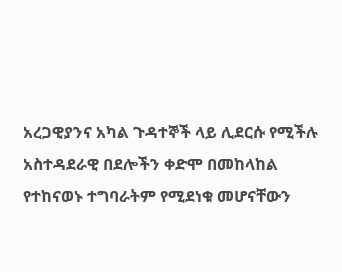አረጋዊያንና አካል ጉዳተኞች ላይ ሊደርሱ የሚችሉ አስተዳደራዊ በደሎችን ቀድሞ በመከላከል የተከናወኑ ተግባራትም የሚደነቁ መሆናቸውን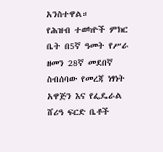አንስተዋል።
የሕዝብ ተወካዮች ምክር ቤት በ5ኛ ዓመት የሥራ ዘመን 28ኛ መደበኛ ስብሰባው የመረጃ ነፃነት አዋጅን እና የፌዴራል ሸሪዓ ፍርድ ቤቶች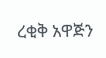ረቂቅ አዋጅን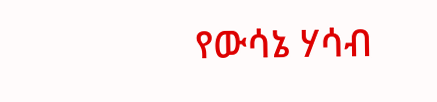የውሳኔ ሃሳብ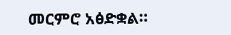መርምሮ አፅድቋል።